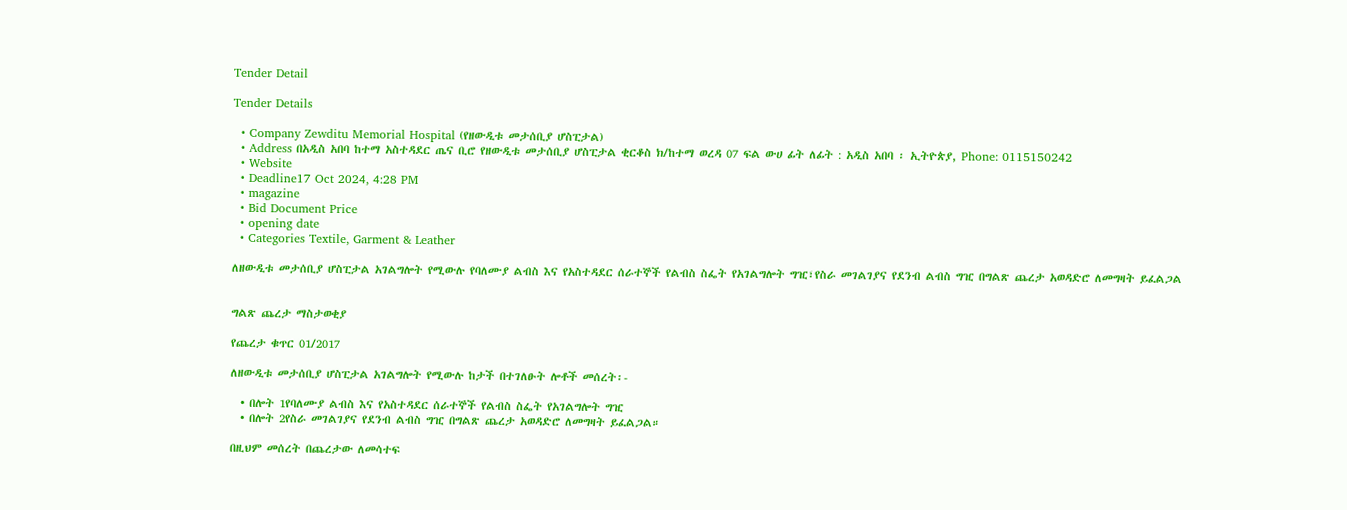Tender Detail

Tender Details

  • Company Zewditu Memorial Hospital (የዘውዲቱ መታሰቢያ ሆስፒታል)
  • Address በአዲስ አበባ ከተማ አስተዳደር ጤና ቢሮ የዘውዲቱ መታሰቢያ ሆስፒታል ቂርቆስ ክ/ከተማ ወረዳ 07 ፍል ውሀ ፊት ለፊት : አዲስ አበባ ፡ ኢትዮጵያ, Phone: 0115150242
  • Website
  • Deadline17 Oct 2024, 4:28 PM
  • magazine
  • Bid Document Price
  • opening date
  • Categories Textile, Garment & Leather

ለዘውዲቱ መታሰቢያ ሆስፒታል አገልግሎት የሚውሉ የባለሙያ ልብስ እና የአስተዳደር ሰራተኞች የልብስ ስፌት የአገልግሎት ግዢ፣የስራ መገልገያና የደንብ ልብስ ግዢ በግልጽ ጨረታ አወዳድሮ ለመግዛት ይፈልጋል


ግልጽ ጨረታ ማስታወቂያ

የጨረታ ቁጥር 01/2017

ለዘውዲቱ መታሰቢያ ሆስፒታል አገልግሎት የሚውሉ ከታች በተገለፁት ሎቶች መሰረት፡-

  • በሎት 1የባለሙያ ልብስ እና የአስተዳደር ሰራተኞች የልብስ ስፌት የአገልግሎት ግዢ
  • በሎት 2የስራ መገልገያና የደንብ ልብስ ግዢ በግልጽ ጨረታ አወዳድሮ ለመግዛት ይፈልጋል።

በዚህም መሰረት በጨረታው ለመሳተፍ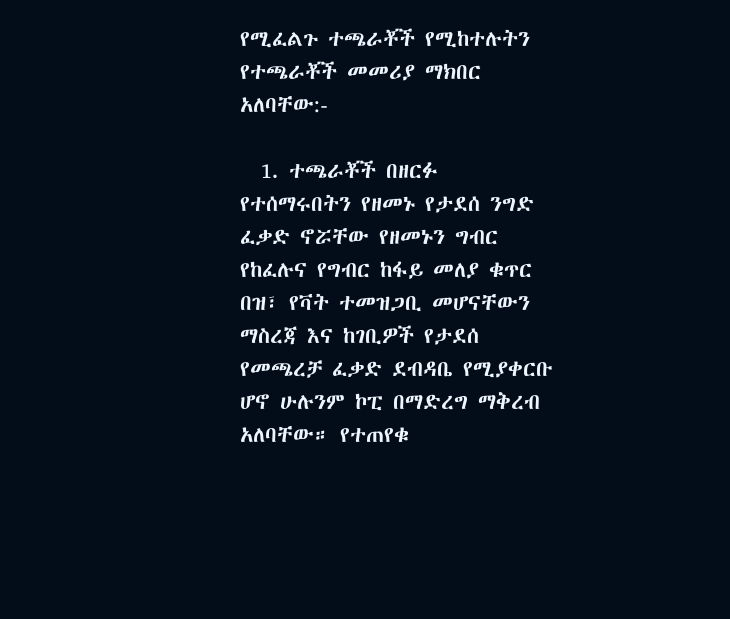የሚፈልጉ ተጫራቾች የሚከተሉትን የተጫራቾች መመሪያ ማክበር አለባቸው:-

  1. ተጫራቾች በዘርፉ የተሰማሩበትን የዘመኑ የታደሰ ንግድ ፈቃድ ኖሯቸው የዘመኑን ግብር የከፈሉና የግብር ከፋይ መለያ ቁጥር በዝ፣ የቫት ተመዝጋቢ መሆናቸውን ማስረጃ እና ከገቢዎች የታደሰ የመጫረቻ ፈቃድ ደብዳቤ የሚያቀርቡ ሆኖ ሁሉንም ኮፒ በማድረግ ማቅረብ አለባቸው። የተጠየቁ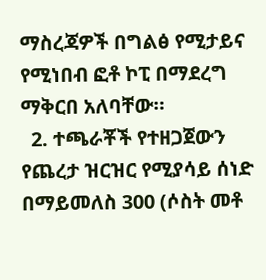ማስረጃዎች በግልፅ የሚታይና የሚነበብ ፎቶ ኮፒ በማደረግ ማቅርበ አለባቸው።
  2. ተጫራቾች የተዘጋጀውን የጨረታ ዝርዝር የሚያሳይ ሰነድ በማይመለስ 300 (ሶስት መቶ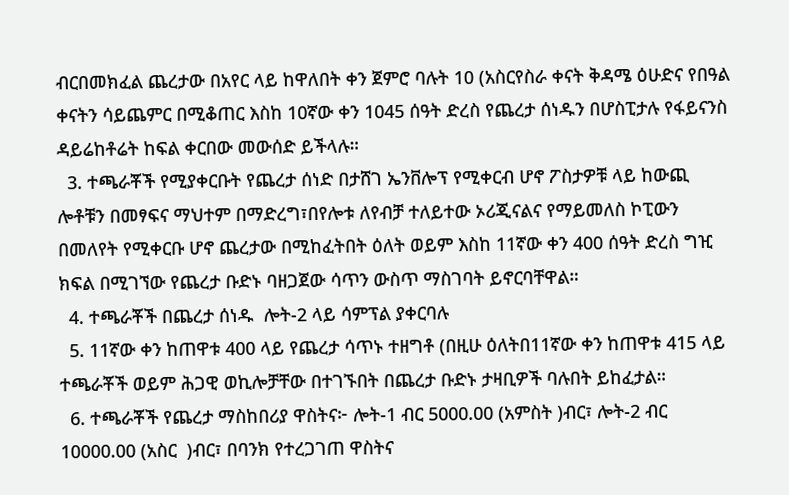ብርበመክፈል ጨረታው በአየር ላይ ከዋለበት ቀን ጀምሮ ባሉት 10 (አስርየስራ ቀናት ቅዳሜ ዕሁድና የበዓል ቀናትን ሳይጨምር በሚቆጠር እስከ 10ኛው ቀን 1045 ሰዓት ድረስ የጨረታ ሰነዱን በሆስፒታሉ የፋይናንስ ዳይሬከቶሬት ከፍል ቀርበው መውሰድ ይችላሉ።
  3. ተጫራቾች የሚያቀርቡት የጨረታ ሰነድ በታሸገ ኤንቨሎፕ የሚቀርብ ሆኖ ፖስታዎቹ ላይ ከውጪ ሎቶቹን በመፃፍና ማህተም በማድረግ፣በየሎቱ ለየብቻ ተለይተው ኦሪጂናልና የማይመለስ ኮፒውን በመለየት የሚቀርቡ ሆኖ ጨረታው በሚከፈትበት ዕለት ወይም እስከ 11ኛው ቀን 400 ሰዓት ድረስ ግዢ ክፍል በሚገኘው የጨረታ ቡድኑ ባዘጋጀው ሳጥን ውስጥ ማስገባት ይኖርባቸዋል።
  4. ተጫራቾች በጨረታ ሰነዱ  ሎት-2 ላይ ሳምፕል ያቀርባሉ
  5. 11ኛው ቀን ከጠዋቱ 400 ላይ የጨረታ ሳጥኑ ተዘግቶ (በዚሁ ዕለትበ11ኛው ቀን ከጠዋቱ 415 ላይ ተጫራቾች ወይም ሕጋዊ ወኪሎቻቸው በተገኙበት በጨረታ ቡድኑ ታዛቢዎች ባሉበት ይከፈታል።
  6. ተጫራቾች የጨረታ ማስከበሪያ ዋስትና፦ ሎት-1 ብር 5000.00 (አምስት )ብር፣ ሎት-2 ብር 10000.00 (አስር  )ብር፣ በባንክ የተረጋገጠ ዋስትና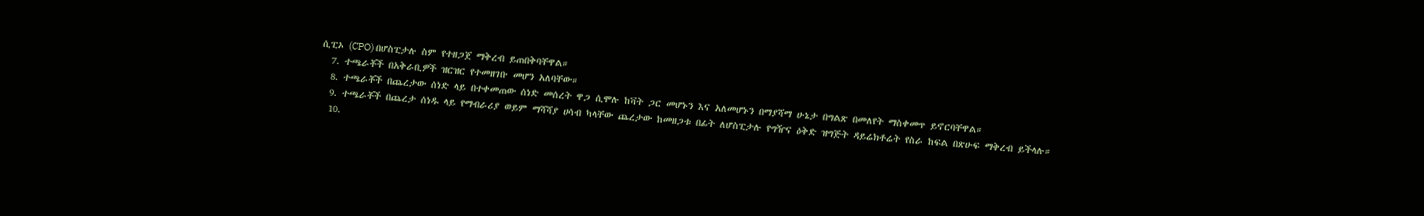ሲፒኦ (CPO) በሆስፒታሉ ስም የተዘጋጀ ማቅረብ ይጠበቅባቸዋል።
  7. ተጫራቾች በአቅራቢዎች ዝርዝር የተመዘገቡ መሆን አለባቸው።
  8. ተጫራቾች በጨረታው ሰነድ ላይ በተቀመጠው ሰነድ መሰረት ዋጋ ሲሞሉ ከቫት ጋር መሆኑን እና አለመሆኑን በማያሻማ ሁኔታ በግልጽ በመለየት ማስቀመጥ ይኖርባቸዋል።
  9. ተጫራቾች በጨረታ ሰነዱ ላይ የማብራሪያ ወይም ማሻሻያ ሀሳብ ካላቸው ጨረታው ከመዘጋቱ በፊት ለሆስፒታሉ የግዥና ዕቅድ ዝግጅት ዳይሬክቶሬት የስራ ከፍል በጽሁፍ ማቅረብ ይችላሉ።
  10.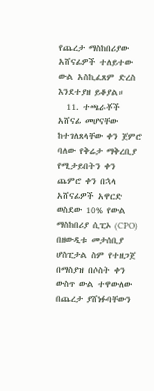የጨረታ ማስከበሪያው አሸናፊዎች ተለይተው ውል አስኪፈጸም ድረስ እንደተያዘ ይቆያል።
  11. ተጫራቾች አሸናፊ መሆናቸው ከተገለጸላቸው ቀን ጀምሮ ባለው የቅሬታ ማቅረቢያ የሚታይበትን ቀን ጨምሮ ቀን በኋላ አሸናፊዎች አዋርድ ወስደው 10% የውል ማስከበሪያ ሲፒኦ (CPO) በዘውዲቱ መታሰቢያ ሆስፒታል ስም የተዘጋጀ በማስያዝ በሶስት ቀን ውስጥ ውል ተዋውለው በጨረታ ያሸነፉባቸውን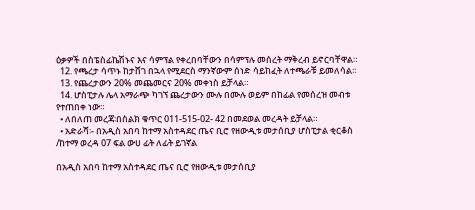ዕቃዎች በስፔስፊኬሽኑና እና ሳምፕል የቀረበባቸውን በሳምፕሉ መሰረት ማቅረብ ይኖርባቸዋል።
  12. የጫረታ ሳጥኑ ከታሸገ በኋላ የሚደርስ ማንኛውም ሰነድ ሳይከፈት ለተጫራቹ ይመለሳል።
  13. የጨረታውን 20% መጨመርና 20% መቀነስ ይቻላል።
  14. ሆስፒታሉ ሌላ አማራጭ ካገኘ ጨረታውን ሙሉ በሙሉ ወይም በከፊል የመሰረዝ መብቱ የተጠበቀ ነው።
  • ለበለጠ መረጃ፡በስልክ ቁጥር 011-515-02- 42 በመደወል መረዳት ይቻላል።
  • አድራሻ፡- በአዲስ አበባ ከተማ አስተዳደር ጤና ቢሮ የዘውዲቱ መታሰቢያ ሆስፒታል ቂርቆስ /ከተማ ወረዳ 07 ፍል ውሀ ፊት ለፊት ይገኛል

በአዲስ አበባ ከተማ አስተዳደር ጤና ቢሮ የዘውዲቱ መታሰቢያ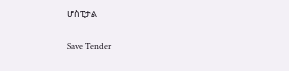ሆስፒታል

Save Tender